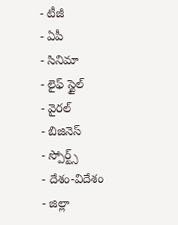- టీజీ
- ఏపీ
- సినిమా
- లైఫ్ స్టైల్
- వైరల్
- బిజినెస్
- స్పోర్ట్స్
- దేశం-విదేశం
- జిల్లా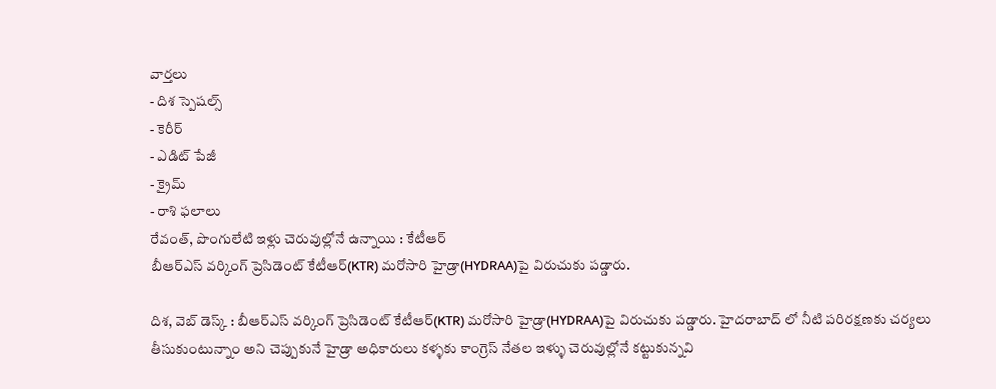వార్తలు
- దిశ స్పెషల్స్
- కెరీర్
- ఎడిట్ పేజీ
- క్రైమ్
- రాశి ఫలాలు
రేవంత్, పొంగులేటి ఇళ్లు చెరువుల్లోనే ఉన్నాయి : కేటీఆర్
బీఆర్ఎస్ వర్కింగ్ ప్రెసిడెంట్ కేటీఆర్(KTR) మరోసారి హైడ్రా(HYDRAA)పై విరుచుకు పడ్డారు.

దిశ, వెబ్ డెస్క్ : బీఆర్ఎస్ వర్కింగ్ ప్రెసిడెంట్ కేటీఆర్(KTR) మరోసారి హైడ్రా(HYDRAA)పై విరుచుకు పడ్డారు. హైదరాబాద్ లో నీటి పరిరక్షణకు చర్యలు తీసుకుంటున్నాం అని చెప్పుకునే హైడ్రా అధికారులు కళ్ళకు కాంగ్రెస్ నేతల ఇళ్ళు చెరువుల్లోనే కట్టుకున్నవి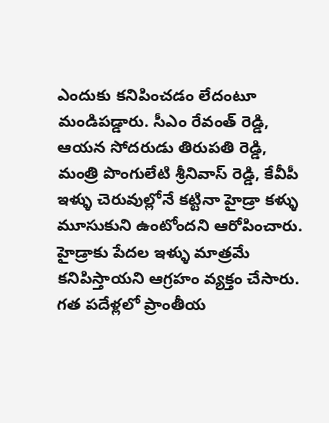ఎందుకు కనిపించడం లేదంటూ మండిపడ్డారు. సీఎం రేవంత్ రెడ్డి, ఆయన సోదరుడు తిరుపతి రెడ్డి, మంత్రి పొంగులేటి శ్రీనివాస్ రెడ్డి, కేవీపీ ఇళ్ళు చెరువుల్లోనే కట్టినా హైడ్రా కళ్ళు మూసుకుని ఉంటోందని ఆరోపించారు.
హైడ్రాకు పేదల ఇళ్ళు మాత్రమే కనిపిస్తాయని ఆగ్రహం వ్యక్తం చేసారు. గత పదేళ్లలో ప్రాంతీయ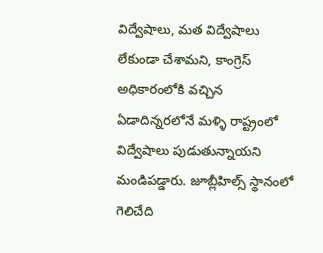విద్వేషాలు, మత విద్వేషాలు లేకుండా చేశామని, కాంగ్రెస్ అధికారంలోకి వచ్చిన ఏడాదిన్నరలోనే మళ్ళి రాష్ట్రంలో విద్వేషాలు పుడుతున్నాయని మండిపడ్డారు. జూబ్లీహిల్స్ స్థానంలో గెలిచేది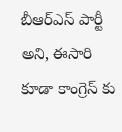బీఆర్ఎస్ పార్టీ అని, ఈసారి కూడా కాంగ్రెస్ కు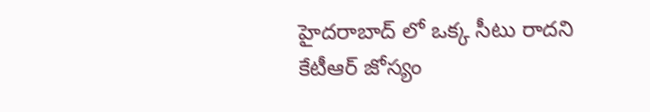హైదరాబాద్ లో ఒక్క సీటు రాదని కేటీఆర్ జోస్యం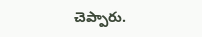చెప్పారు.